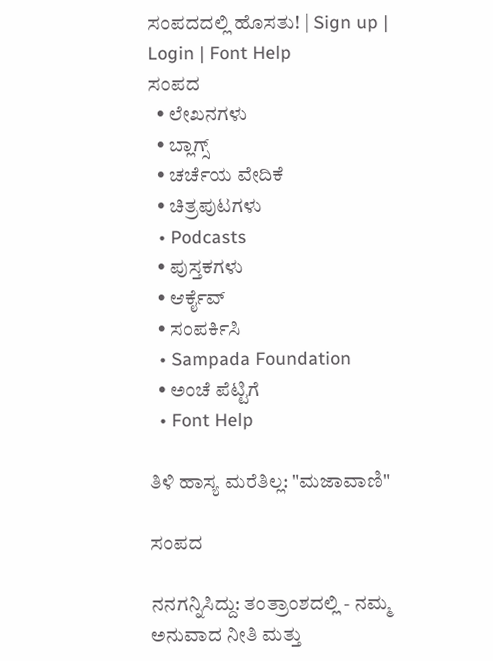ಸಂಪದದಲ್ಲಿ ಹೊಸತು! | Sign up | Login | Font Help
ಸಂಪದ
  • ಲೇಖನಗಳು
  • ಬ್ಲಾಗ್ಸ್
  • ಚರ್ಚೆಯ ವೇದಿಕೆ
  • ಚಿತ್ರಪುಟಗಳು
  • Podcasts
  • ಪುಸ್ತಕಗಳು
  • ಆರ್ಕೈವ್
  • ಸಂಪರ್ಕಿಸಿ
  • Sampada Foundation
  • ಅಂಚೆ ಪೆಟ್ಟಿಗೆ
  • Font Help

ತಿಳಿ ಹಾಸ್ಯ ಮರೆತಿಲ್ಲ: "ಮಜಾವಾಣಿ"

ಸಂಪದ

ನನಗನ್ನಿಸಿದ್ದು: ತಂತ್ರಾಂಶದಲ್ಲಿ - ನಮ್ಮ ಅನುವಾದ ನೀತಿ ಮತ್ತು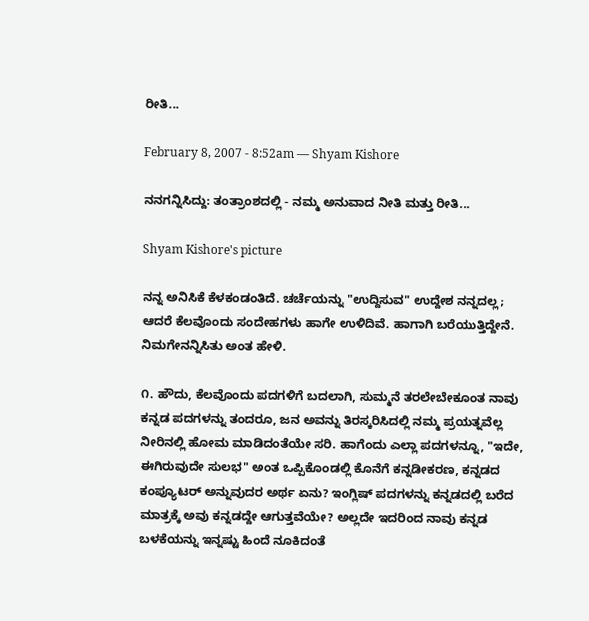ರೀತಿ...

February 8, 2007 - 8:52am — Shyam Kishore

ನನಗನ್ನಿಸಿದ್ದು: ತಂತ್ರಾಂಶದಲ್ಲಿ - ನಮ್ಮ ಅನುವಾದ ನೀತಿ ಮತ್ತು ರೀತಿ...

Shyam Kishore's picture

ನನ್ನ ಅನಿಸಿಕೆ ಕೆಳಕಂಡಂತಿದೆ. ಚರ್ಚೆಯನ್ನು "ಉದ್ದಿಸುವ" ಉದ್ದೇಶ ನನ್ನದಲ್ಲ; ಆದರೆ ಕೆಲವೊಂದು ಸಂದೇಹಗಳು ಹಾಗೇ ಉಳಿದಿವೆ. ಹಾಗಾಗಿ ಬರೆಯುತ್ತಿದ್ದೇನೆ. ನಿಮಗೇನನ್ನಿಸಿತು ಅಂತ ಹೇಳಿ.

೧. ಹೌದು, ಕೆಲವೊಂದು ಪದಗಳಿಗೆ ಬದಲಾಗಿ, ಸುಮ್ಮನೆ ತರಲೇಬೇಕೂಂತ ನಾವು ಕನ್ನಡ ಪದಗಳನ್ನು ತಂದರೂ, ಜನ ಅವನ್ನು ತಿರಸ್ಕರಿಸಿದಲ್ಲಿ ನಮ್ಮ ಪ್ರಯತ್ನವೆಲ್ಲ ನೀರಿನಲ್ಲಿ ಹೋಮ ಮಾಡಿದಂತೆಯೇ ಸರಿ. ಹಾಗೆಂದು ಎಲ್ಲಾ ಪದಗಳನ್ನೂ, "ಇದೇ, ಈಗಿರುವುದೇ ಸುಲಭ" ಅಂತ ಒಪ್ಪಿಕೊಂಡಲ್ಲಿ ಕೊನೆಗೆ ಕನ್ನಡೀಕರಣ, ಕನ್ನಡದ ಕಂಪ್ಯೂಟರ್ ಅನ್ನುವುದರ ಅರ್ಥ ಏನು? ಇಂಗ್ಲಿಷ್ ಪದಗಳನ್ನು ಕನ್ನಡದಲ್ಲಿ ಬರೆದ ಮಾತ್ರಕ್ಕೆ ಅವು ಕನ್ನಡದ್ದೇ ಆಗುತ್ತವೆಯೇ? ಅಲ್ಲದೇ ಇದರಿಂದ ನಾವು ಕನ್ನಡ ಬಳಕೆಯನ್ನು ಇನ್ನಷ್ಟು ಹಿಂದೆ ನೂಕಿದಂತೆ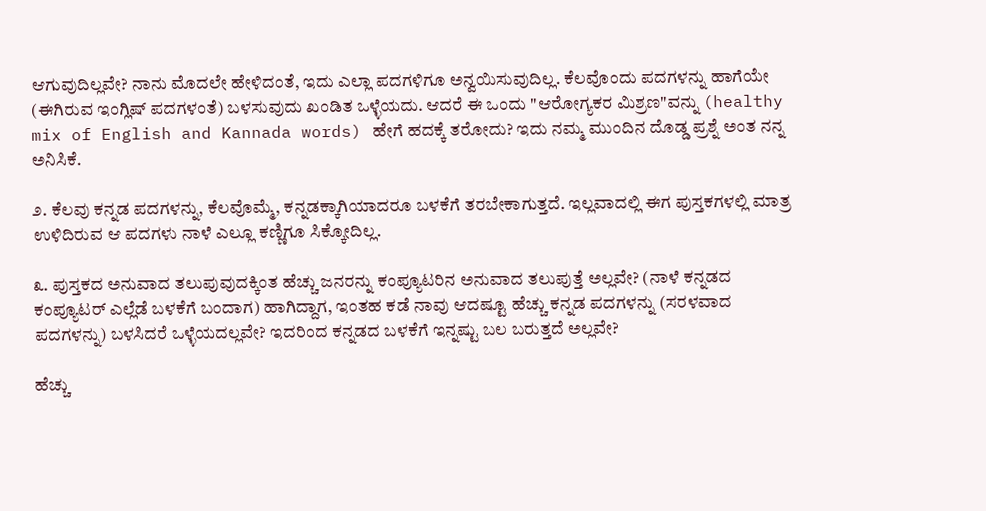ಆಗುವುದಿಲ್ಲವೇ? ನಾನು ಮೊದಲೇ ಹೇಳಿದಂತೆ, ಇದು ಎಲ್ಲಾ ಪದಗಳಿಗೂ ಅನ್ವಯಿಸುವುದಿಲ್ಲ. ಕೆಲವೊಂದು ಪದಗಳನ್ನು ಹಾಗೆಯೇ (ಈಗಿರುವ ಇಂಗ್ಲಿಷ್ ಪದಗಳಂತೆ) ಬಳಸುವುದು ಖಂಡಿತ ಒಳ್ಳೆಯದು. ಆದರೆ ಈ ಒಂದು "ಆರೋಗ್ಯಕರ ಮಿಶ್ರಣ"ವನ್ನು (healthy mix of English and Kannada words) ಹೇಗೆ ಹದಕ್ಕೆ ತರೋದು? ಇದು ನಮ್ಮ ಮುಂದಿನ ದೊಡ್ಡ ಪ್ರಶ್ನೆ ಅಂತ ನನ್ನ ಅನಿಸಿಕೆ.

೨. ಕೆಲವು ಕನ್ನಡ ಪದಗಳನ್ನು, ಕೆಲವೊಮ್ಮೆ, ಕನ್ನಡಕ್ಕಾಗಿಯಾದರೂ ಬಳಕೆಗೆ ತರಬೇಕಾಗುತ್ತದೆ. ಇಲ್ಲವಾದಲ್ಲಿ ಈಗ ಪುಸ್ತಕಗಳಲ್ಲಿ ಮಾತ್ರ ಉಳಿದಿರುವ ಆ ಪದಗಳು ನಾಳೆ ಎಲ್ಲೂ ಕಣ್ಣಿಗೂ ಸಿಕ್ಕೋದಿಲ್ಲ.

೩. ಪುಸ್ತಕದ ಅನುವಾದ ತಲುಪುವುದಕ್ಕಿಂತ ಹೆಚ್ಚು ಜನರನ್ನು ಕಂಪ್ಯೂಟರಿನ ಅನುವಾದ ತಲುಪುತ್ತೆ ಅಲ್ಲವೇ? (ನಾಳೆ ಕನ್ನಡದ ಕಂಪ್ಯೂಟರ್ ಎಲ್ಲೆಡೆ ಬಳಕೆಗೆ ಬಂದಾಗ) ಹಾಗಿದ್ದಾಗ, ಇಂತಹ ಕಡೆ ನಾವು ಆದಷ್ಟೂ ಹೆಚ್ಚು ಕನ್ನಡ ಪದಗಳನ್ನು (ಸರಳವಾದ ಪದಗಳನ್ನು) ಬಳಸಿದರೆ ಒಳ್ಳೆಯದಲ್ಲವೇ? ಇದರಿಂದ ಕನ್ನಡದ ಬಳಕೆಗೆ ಇನ್ನಷ್ಟು ಬಲ ಬರುತ್ತದೆ ಅಲ್ಲವೇ?

ಹೆಚ್ಚು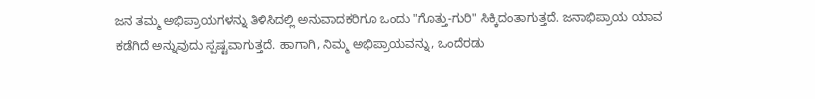ಜನ ತಮ್ಮ ಅಭಿಪ್ರಾಯಗಳನ್ನು ತಿಳಿಸಿದಲ್ಲಿ ಅನುವಾದಕರಿಗೂ ಒಂದು "ಗೊತ್ತು-ಗುರಿ" ಸಿಕ್ಕಿದಂತಾಗುತ್ತದೆ. ಜನಾಭಿಪ್ರಾಯ ಯಾವ ಕಡೆಗಿದೆ ಅನ್ನುವುದು ಸ್ಪಷ್ಟವಾಗುತ್ತದೆ. ಹಾಗಾಗಿ, ನಿಮ್ಮ ಅಭಿಪ್ರಾಯವನ್ನು, ಒಂದೆರಡು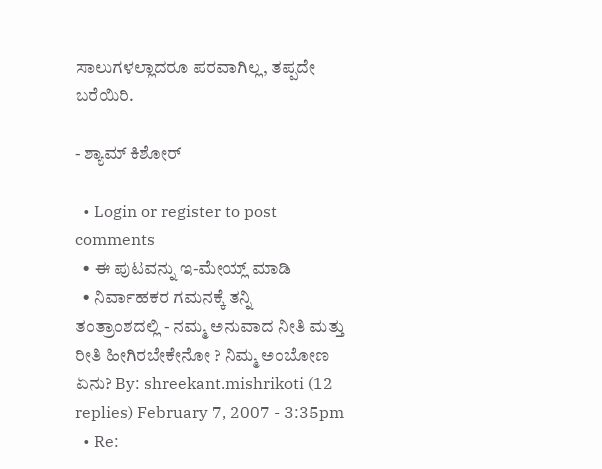ಸಾಲುಗಳಲ್ಲಾದರೂ ಪರವಾಗಿಲ್ಲ, ತಪ್ಪದೇ ಬರೆಯಿರಿ.

- ಶ್ಯಾಮ್ ಕಿಶೋರ್

  • Login or register to post comments
  • ಈ ಪುಟವನ್ನು ಇ-ಮೇಯ್ಲ್ ಮಾಡಿ
  • ನಿರ್ವಾಹಕರ ಗಮನಕ್ಕೆ ತನ್ನಿ
ತಂತ್ರಾಂಶದಲ್ಲಿ - ನಮ್ಮ ಅನುವಾದ ನೀತಿ ಮತ್ತು ರೀತಿ ಹೀಗಿರಬೇಕೇನೋ ? ನಿಮ್ಮ ಅಂಬೋಣ ಏನು? By: shreekant.mishrikoti (12 replies) February 7, 2007 - 3:35pm
  • Re: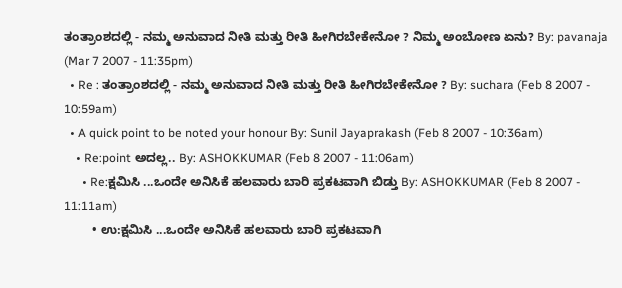ತಂತ್ರಾಂಶದಲ್ಲಿ - ನಮ್ಮ ಅನುವಾದ ನೀತಿ ಮತ್ತು ರೀತಿ ಹೀಗಿರಬೇಕೇನೋ ? ನಿಮ್ಮ ಅಂಬೋಣ ಏನು? By: pavanaja (Mar 7 2007 - 11:35pm)
  • Re : ತಂತ್ರಾಂಶದಲ್ಲಿ - ನಮ್ಮ ಅನುವಾದ ನೀತಿ ಮತ್ತು ರೀತಿ ಹೀಗಿರಬೇಕೇನೋ ? By: suchara (Feb 8 2007 - 10:59am)
  • A quick point to be noted your honour By: Sunil Jayaprakash (Feb 8 2007 - 10:36am)
    • Re:point ಅದಲ್ಲ.. By: ASHOKKUMAR (Feb 8 2007 - 11:06am)
      • Re:ಕ್ಷಮಿಸಿ ...ಒಂದೇ ಅನಿಸಿಕೆ ಹಲವಾರು ಬಾರಿ ಪ್ರಕಟವಾಗಿ ಬಿಡ್ತು By: ASHOKKUMAR (Feb 8 2007 - 11:11am)
        • ಉ:ಕ್ಷಮಿಸಿ ...ಒಂದೇ ಅನಿಸಿಕೆ ಹಲವಾರು ಬಾರಿ ಪ್ರಕಟವಾಗಿ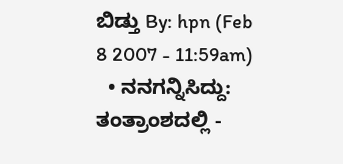ಬಿಡ್ತು By: hpn (Feb 8 2007 - 11:59am)
  • ನನಗನ್ನಿಸಿದ್ದು: ತಂತ್ರಾಂಶದಲ್ಲಿ -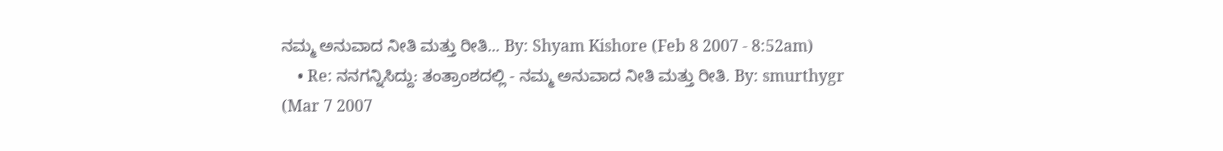ನಮ್ಮ ಅನುವಾದ ನೀತಿ ಮತ್ತು ರೀತಿ... By: Shyam Kishore (Feb 8 2007 - 8:52am)
    • Re: ನನಗನ್ನಿಸಿದ್ದು: ತಂತ್ರಾಂಶದಲ್ಲಿ - ನಮ್ಮ ಅನುವಾದ ನೀತಿ ಮತ್ತು ರೀತಿ. By: smurthygr (Mar 7 2007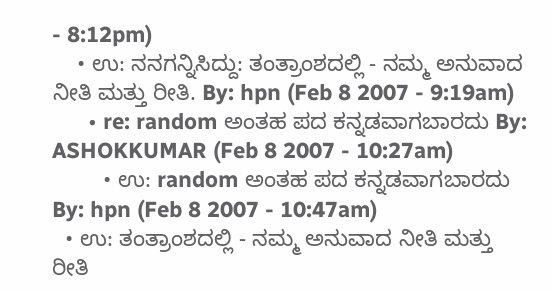- 8:12pm)
    • ಉ: ನನಗನ್ನಿಸಿದ್ದು: ತಂತ್ರಾಂಶದಲ್ಲಿ - ನಮ್ಮ ಅನುವಾದ ನೀತಿ ಮತ್ತು ರೀತಿ. By: hpn (Feb 8 2007 - 9:19am)
      • re: random ಅಂತಹ ಪದ ಕನ್ನಡವಾಗಬಾರದು By: ASHOKKUMAR (Feb 8 2007 - 10:27am)
        • ಉ: random ಅಂತಹ ಪದ ಕನ್ನಡವಾಗಬಾರದು By: hpn (Feb 8 2007 - 10:47am)
  • ಉ: ತಂತ್ರಾಂಶದಲ್ಲಿ - ನಮ್ಮ ಅನುವಾದ ನೀತಿ ಮತ್ತು ರೀತಿ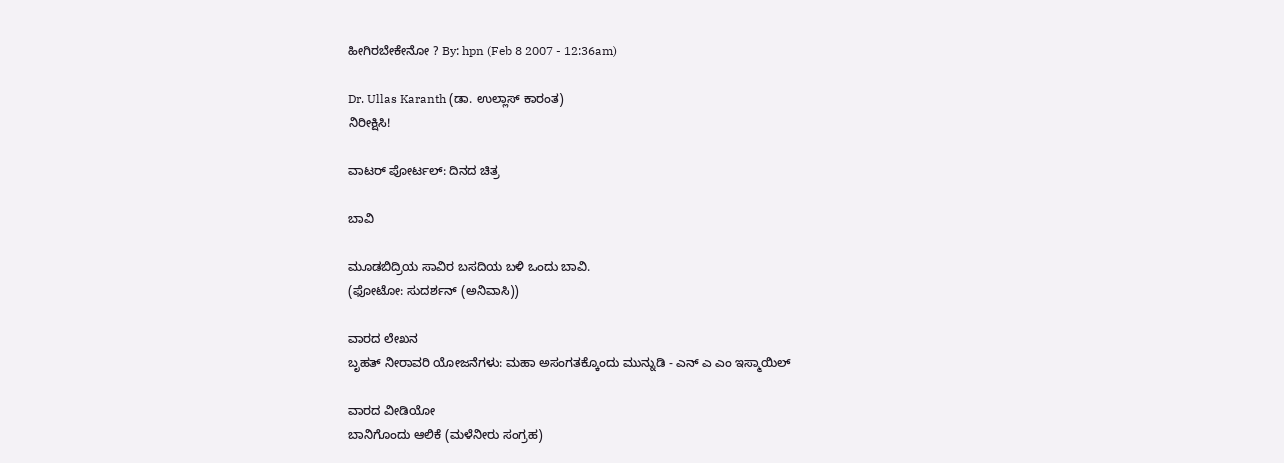ಹೀಗಿರಬೇಕೇನೋ ? By: hpn (Feb 8 2007 - 12:36am)

Dr. Ullas Karanth (ಡಾ. ಉಲ್ಲಾಸ್ ಕಾರಂತ)
ನಿರೀಕ್ಷಿಸಿ!

ವಾಟರ್ ಪೋರ್ಟಲ್: ದಿನದ ಚಿತ್ರ

ಬಾವಿ

ಮೂಡಬಿದ್ರಿಯ ಸಾವಿರ ಬಸದಿಯ ಬಳಿ ಒಂದು ಬಾವಿ.
(ಫೋಟೋ: ಸುದರ್ಶನ್ (ಅನಿವಾಸಿ))

ವಾರದ ಲೇಖನ
ಬೃಹತ್ ನೀರಾವರಿ ಯೋಜನೆಗಳು: ಮಹಾ ಅಸಂಗತಕ್ಕೊಂದು ಮುನ್ನುಡಿ - ಎನ್ ಎ ಎಂ ಇಸ್ಮಾಯಿಲ್

ವಾರದ ವೀಡಿಯೋ
ಬಾನಿಗೊಂದು ಆಲಿಕೆ (ಮಳೆನೀರು ಸಂಗ್ರಹ)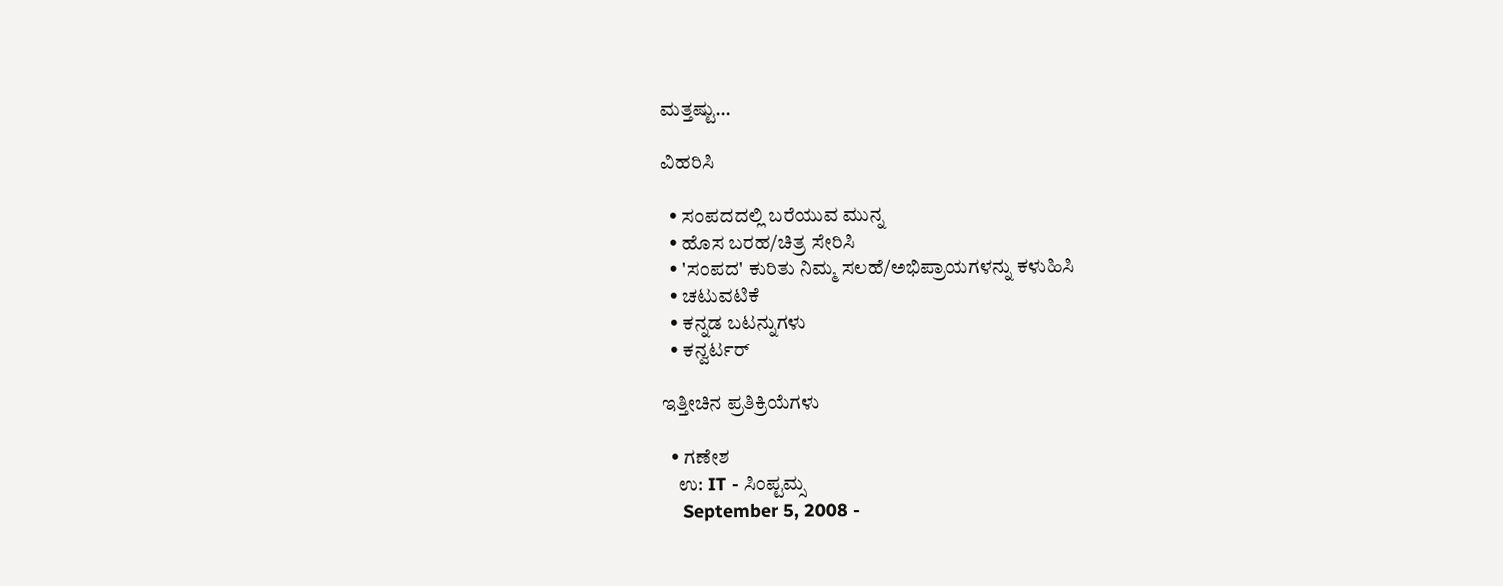ಮತ್ತಷ್ಟು...

ವಿಹರಿಸಿ

  • ಸಂಪದದಲ್ಲಿ ಬರೆಯುವ ಮುನ್ನ
  • ಹೊಸ ಬರಹ/ಚಿತ್ರ ಸೇರಿಸಿ
  • 'ಸಂಪದ' ಕುರಿತು ನಿಮ್ಮ ಸಲಹೆ/ಅಭಿಪ್ರಾಯಗಳನ್ನು ಕಳುಹಿಸಿ
  • ಚಟುವಟಿಕೆ
  • ಕನ್ನಡ ಬಟನ್ನುಗಳು
  • ಕನ್ವರ್ಟರ್

ಇತ್ತೀಚಿನ ಪ್ರತಿಕ್ರಿಯೆಗಳು

  • ಗಣೇಶ
    ಉ: IT - ಸಿಂಪ್ಟಮ್ಸ
    September 5, 2008 -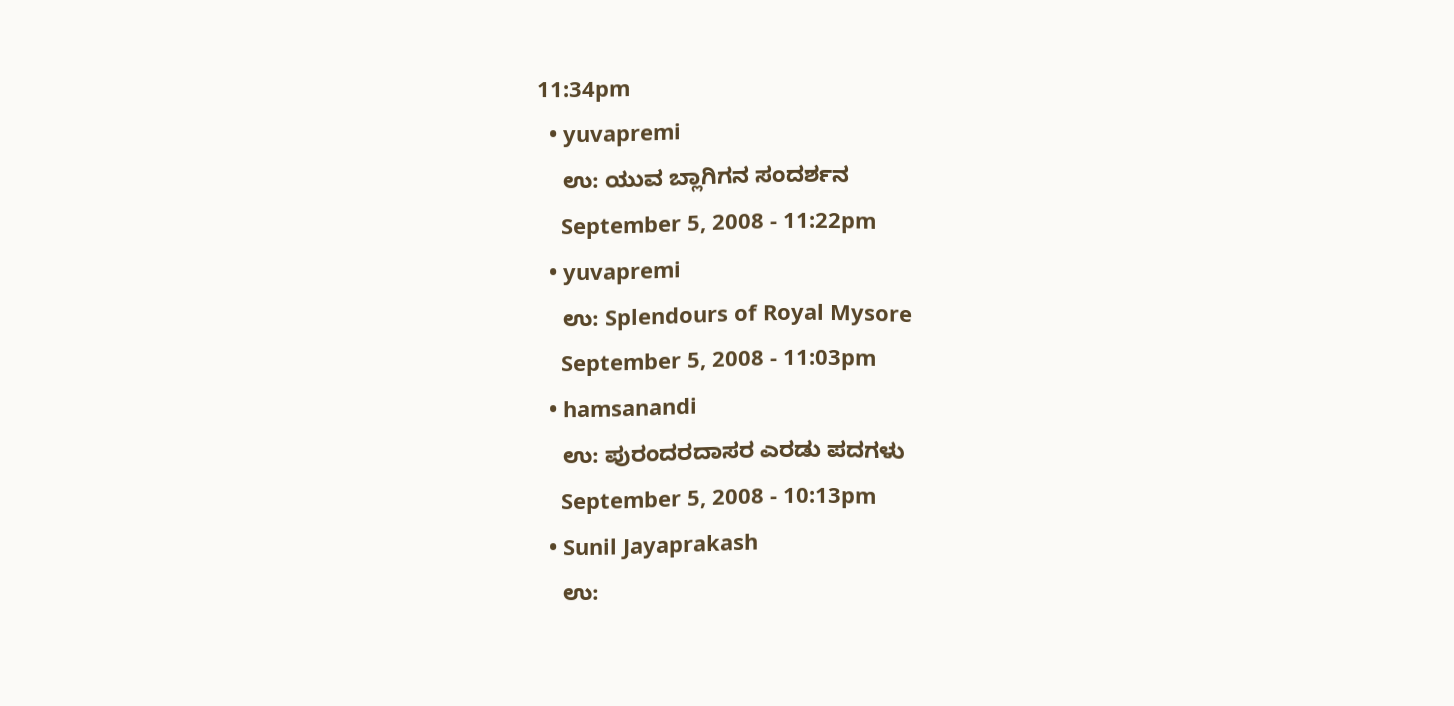11:34pm
  • yuvapremi
    ಉ: ಯುವ ಬ್ಲಾಗಿಗನ ಸಂದರ್ಶನ
    September 5, 2008 - 11:22pm
  • yuvapremi
    ಉ: Splendours of Royal Mysore
    September 5, 2008 - 11:03pm
  • hamsanandi
    ಉ: ಪುರಂದರದಾಸರ ಎರಡು ಪದಗಳು
    September 5, 2008 - 10:13pm
  • Sunil Jayaprakash
    ಉ: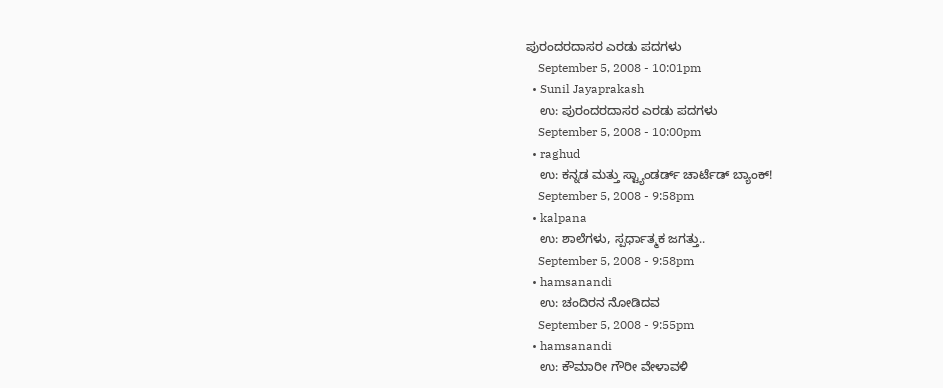ಪುರಂದರದಾಸರ ಎರಡು ಪದಗಳು
    September 5, 2008 - 10:01pm
  • Sunil Jayaprakash
    ಉ: ಪುರಂದರದಾಸರ ಎರಡು ಪದಗಳು
    September 5, 2008 - 10:00pm
  • raghud
    ಉ: ಕನ್ನಡ ಮತ್ತು ಸ್ಟ್ಯಾಂಡರ್ಡ್ ಚಾರ್ಟೆಡ್ ಬ್ಯಾಂಕ್!
    September 5, 2008 - 9:58pm
  • kalpana
    ಉ: ಶಾಲೆಗಳು, ಸ್ಪರ್ಧಾತ್ಮಕ ಜಗತ್ತು..
    September 5, 2008 - 9:58pm
  • hamsanandi
    ಉ: ಚಂದಿರನ ನೋಡಿದವ
    September 5, 2008 - 9:55pm
  • hamsanandi
    ಉ: ಕೌಮಾರೀ ಗೌರೀ ವೇಳಾವಳಿ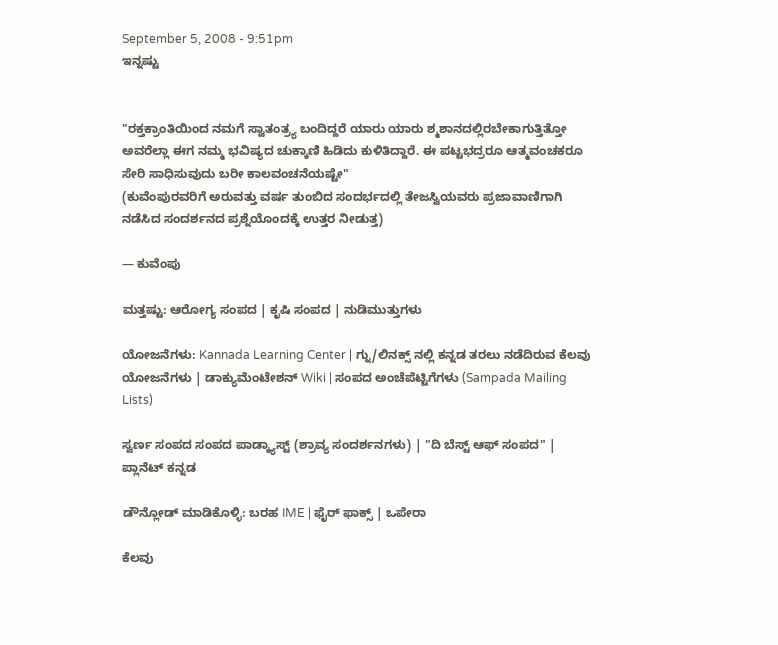September 5, 2008 - 9:51pm
ಇನ್ನಷ್ಟು


"ರಕ್ತಕ್ರಾಂತಿಯಿಂದ ನಮಗೆ ಸ್ವಾತಂತ್ರ್ಯ ಬಂದಿದ್ದರೆ ಯಾರು ಯಾರು ಶ್ಮಶಾನದಲ್ಲಿರಬೇಕಾಗುತ್ತಿತ್ತೋ ಅವರೆಲ್ಲಾ ಈಗ ನಮ್ಮ ಭವಿಷ್ಯದ ಚುಕ್ಕಾಣಿ ಹಿಡಿದು ಕುಳಿತಿದ್ದಾರೆ. ಈ ಪಟ್ಟಭದ್ರರೂ ಆತ್ಮವಂಚಕರೂ ಸೇರಿ ಸಾಧಿಸುವುದು ಬರೀ ಕಾಲವಂಚನೆಯಷ್ಟೇ"
(ಕುವೆಂಪುರವರಿಗೆ ಅರುವತ್ತು ವರ್ಷ ತುಂಬಿದ ಸಂದರ್ಭದಲ್ಲಿ ತೇಜಸ್ವಿಯವರು ಪ್ರಜಾವಾಣಿಗಾಗಿ ನಡೆಸಿದ ಸಂದರ್ಶನದ ಪ್ರಶ್ನೆಯೊಂದಕ್ಕೆ ಉತ್ತರ ನೀಡುತ್ತ)

— ಕುವೆಂಪು

ಮತ್ತಷ್ಟು: ಆರೋಗ್ಯ ಸಂಪದ | ಕೃಷಿ ಸಂಪದ | ನುಡಿಮುತ್ತುಗಳು

ಯೋಜನೆಗಳು: Kannada Learning Center | ಗ್ನು/ಲಿನಕ್ಸ್ ನಲ್ಲಿ ಕನ್ನಡ ತರಲು ನಡೆದಿರುವ ಕೆಲವು ಯೋಜನೆಗಳು | ಡಾಕ್ಯುಮೆಂಟೇಶನ್ Wiki | ಸಂಪದ ಅಂಚೆಪೆಟ್ಟಿಗೆಗಳು (Sampada Mailing Lists)

ಸ್ವರ್ಣ ಸಂಪದ ಸಂಪದ ಪಾಡ್ಕ್ಯಾಸ್ಟ್ (ಶ್ರಾವ್ಯ ಸಂದರ್ಶನಗಳು) | "ದಿ ಬೆಸ್ಟ್ ಆಫ್ ಸಂಪದ" | ಪ್ಲಾನೆಟ್ ಕನ್ನಡ

ಡೌನ್ಲೋಡ್ ಮಾಡಿಕೊಳ್ಳಿ: ಬರಹ IME | ಫೈರ್ ಫಾಕ್ಸ್ | ಒಪೇರಾ

ಕೆಲವು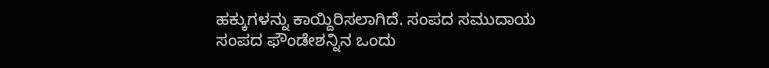ಹಕ್ಕುಗಳನ್ನು ಕಾಯ್ದಿರಿಸಲಾಗಿದೆ. ಸಂಪದ ಸಮುದಾಯ ಸಂಪದ ಫೌಂಡೇಶನ್ನಿನ ಒಂದು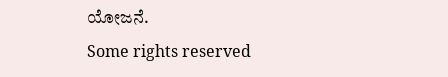ಯೋಜನೆ.
Some rights reserved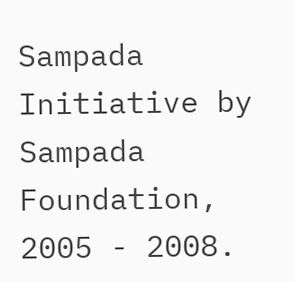Sampada Initiative by Sampada Foundation, 2005 - 2008.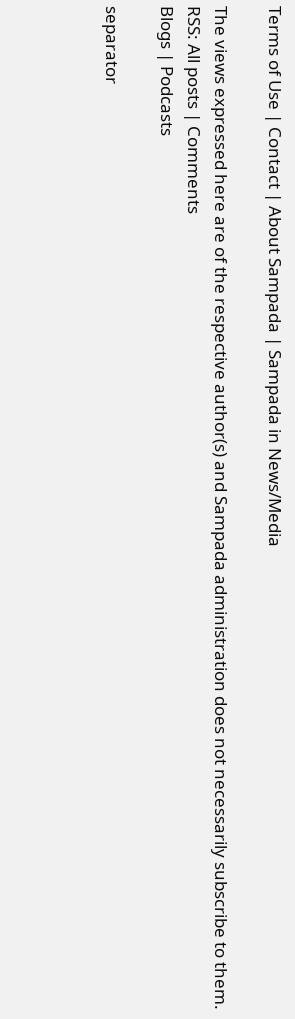Terms of Use | Contact | About Sampada | Sampada in News/Media

The views expressed here are of the respective author(s) and Sampada administration does not necessarily subscribe to them.
RSS: All posts | Comments
Blogs | Podcasts

separator